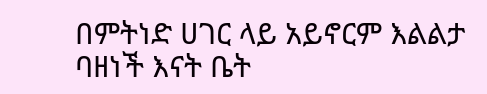በምትነድ ሀገር ላይ አይኖርም እልልታ
ባዘነች እናት ቤት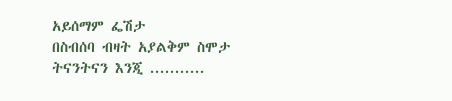አይሰማም ፌሽታ
በስብሰባ ብዛት አያልቅም ስሞታ
ትናንትናን እንጂ ...........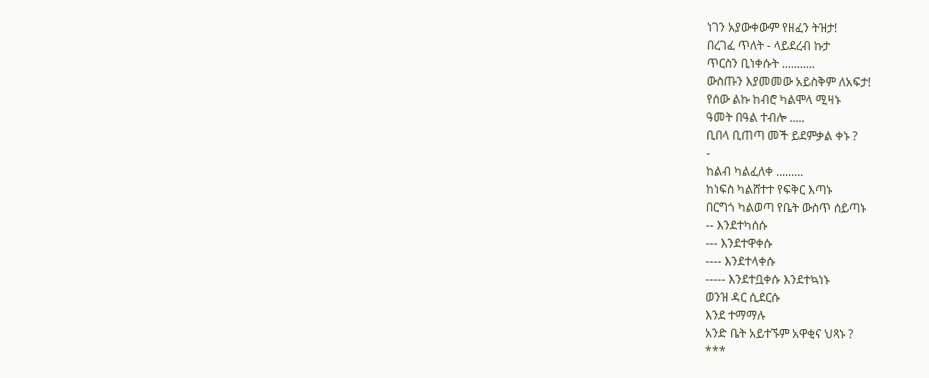ነገን አያውቀውም የዘፈን ትዝታ!
በረገፈ ጥለት - ላይደረብ ኩታ
ጥርስን ቢነቀሱት ...........
ውስጡን እያመመው አይስቅም ለአፍታ!
የሰው ልኩ ከብሮ ካልሞላ ሚዛኑ
ዓመት በዓል ተብሎ .....
ቢበላ ቢጠጣ መች ይደምቃል ቀኑ ?
-
ከልብ ካልፈለቀ .........
ከነፍስ ካልሸተተ የፍቅር እጣኑ
በርግጎ ካልወጣ የቤት ውስጥ ሰይጣኑ
-- እንደተካሰሱ
--- እንደተዋቀሱ
---- እንደተላቀሱ
----- እንደተቧቀሱ እንደተኳነኑ
ወንዝ ዳር ሲደርሱ
እንደ ተማማሉ
አንድ ቤት አይተኙም አዋቂና ህጻኑ ?
***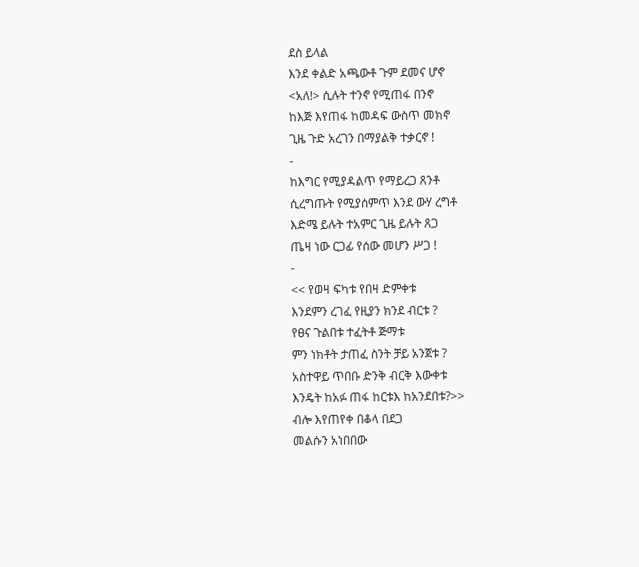ደስ ይላል
እንደ ቀልድ አጫውቶ ጉም ደመና ሆኖ
<አለ!> ሲሉት ተንኖ የሚጠፋ በንኖ
ከእጅ እየጠፋ ከመዳፍ ውስጥ መክኖ
ጊዜ ጉድ አረገን በማያልቅ ተቃርኖ !
-
ከእግር የሚያዳልጥ የማይረጋ ጸንቶ
ሲረግጡት የሚያሰምጥ እንደ ውሃ ረግቶ
እድሜ ይሉት ተአምር ጊዜ ይሉት ጸጋ
ጤዛ ነው ርጋፊ የሰው መሆን ሥጋ !
-
<< የወዛ ፍካቱ የበዛ ድምቀቱ
እንደምን ረገፈ የዚያን ክንደ ብርቱ ?
የፀና ጉልበቱ ተፈትቶ ጅማቱ
ምን ነክቶት ታጠፈ ስንት ቻይ አንጀቱ ?
አስተዋይ ጥበቡ ድንቅ ብርቅ እውቀቱ
እንዴት ከአፉ ጠፋ ከርቱእ ከአንደበቱ?>>
ብሎ እየጠየቀ በቆላ በደጋ
መልሱን አነበበው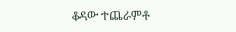ቆዳው ተጨራምቶ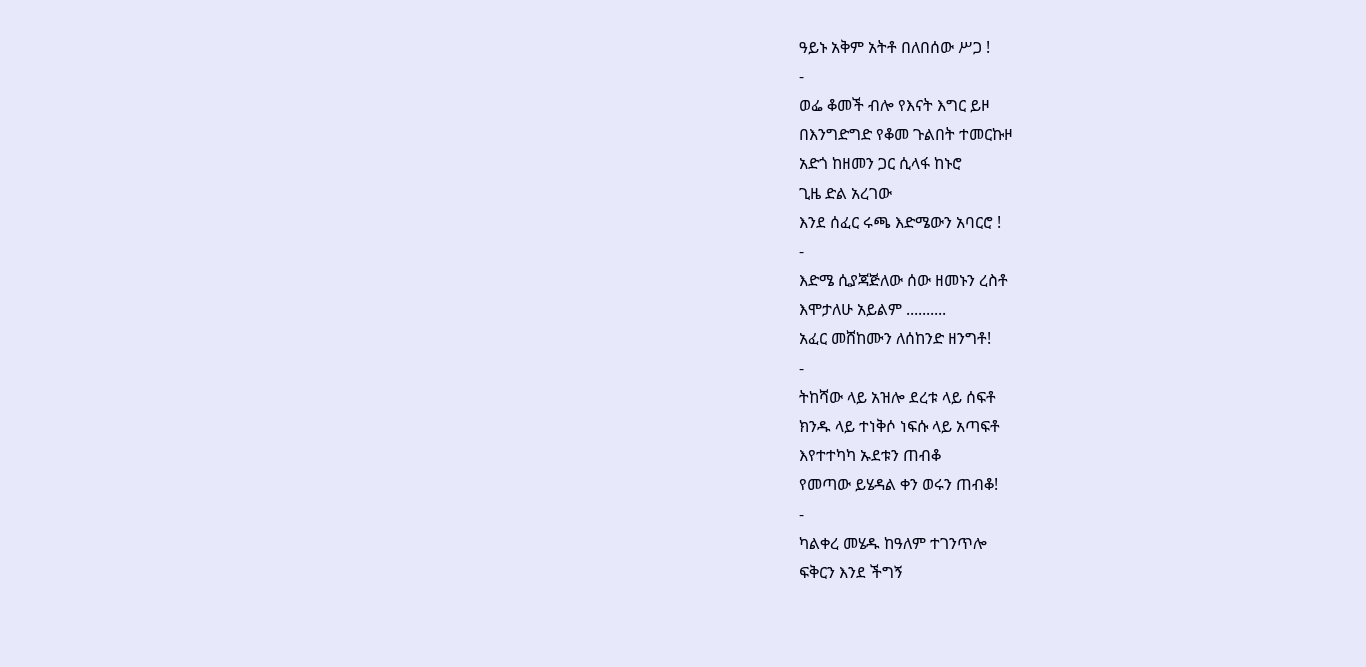ዓይኑ አቅም አትቶ በለበሰው ሥጋ !
-
ወፌ ቆመች ብሎ የእናት እግር ይዞ
በእንግድግድ የቆመ ጉልበት ተመርኩዞ
አድጎ ከዘመን ጋር ሲላፋ ከኑሮ
ጊዜ ድል አረገው
እንደ ሰፈር ሩጫ እድሜውን አባርሮ !
-
እድሜ ሲያጃጅለው ሰው ዘመኑን ረስቶ
እሞታለሁ አይልም ..........
አፈር መሸከሙን ለሰከንድ ዘንግቶ!
-
ትከሻው ላይ አዝሎ ደረቱ ላይ ሰፍቶ
ክንዱ ላይ ተነቅሶ ነፍሱ ላይ አጣፍቶ
እየተተካካ ኡደቱን ጠብቆ
የመጣው ይሄዳል ቀን ወሩን ጠብቆ!
-
ካልቀረ መሄዱ ከዓለም ተገንጥሎ
ፍቅርን እንደ ችግኝ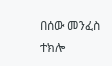በሰው መንፈስ ተክሎ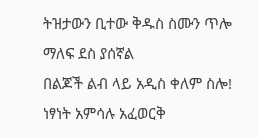ትዝታውን ቢተው ቅዱስ ስሙን ጥሎ
ማለፍ ደስ ያሰኛል
በልጆች ልብ ላይ አዲስ ቀለም ስሎ!
ነፃነት አምሳሉ አፈወርቅ